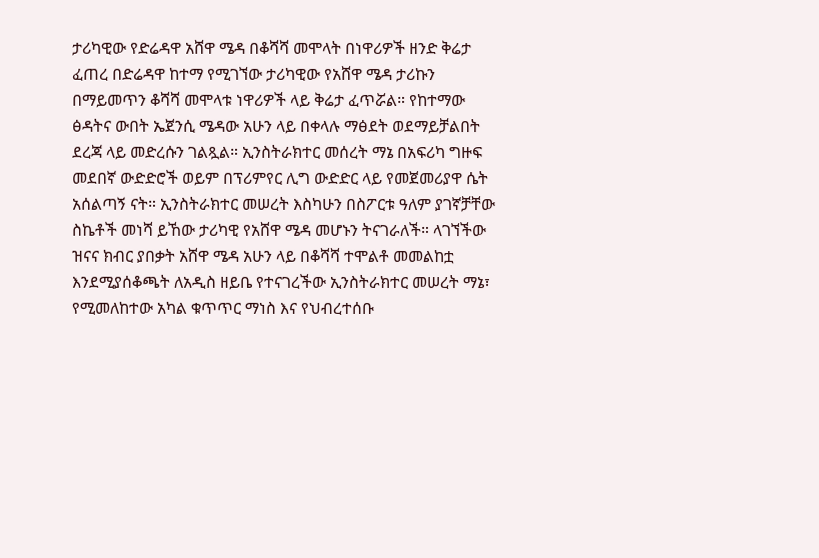ታሪካዊው የድሬዳዋ አሸዋ ሜዳ በቆሻሻ መሞላት በነዋሪዎች ዘንድ ቅሬታ ፈጠረ በድሬዳዋ ከተማ የሚገኘው ታሪካዊው የአሸዋ ሜዳ ታሪኩን በማይመጥን ቆሻሻ መሞላቱ ነዋሪዎች ላይ ቅሬታ ፈጥሯል። የከተማው ፅዳትና ውበት ኤጀንሲ ሜዳው አሁን ላይ በቀላሉ ማፅደት ወደማይቻልበት ደረጃ ላይ መድረሱን ገልጿል። ኢንስትራክተር መሰረት ማኔ በአፍሪካ ግዙፍ መደበኛ ውድድሮች ወይም በፕሪምየር ሊግ ውድድር ላይ የመጀመሪያዋ ሴት አሰልጣኝ ናት። ኢንስትራክተር መሠረት እስካሁን በስፖርቱ ዓለም ያገኛቻቸው ስኬቶች መነሻ ይኸው ታሪካዊ የአሸዋ ሜዳ መሆኑን ትናገራለች። ላገኘችው ዝናና ክብር ያበቃት አሸዋ ሜዳ አሁን ላይ በቆሻሻ ተሞልቶ መመልከቷ እንደሚያሰቆጫት ለአዲስ ዘይቤ የተናገረችው ኢንስትራክተር መሠረት ማኔ፣ የሚመለከተው አካል ቁጥጥር ማነስ እና የህብረተሰቡ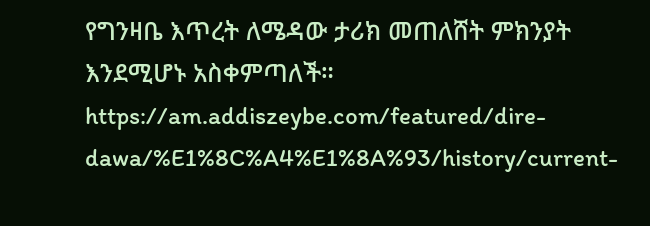የግንዛቤ እጥረት ለሜዳው ታሪክ መጠለሸት ምክንያት እንደሚሆኑ አስቀምጣለች። https://am.addiszeybe.com/featured/dire-dawa/%E1%8C%A4%E1%8A%93/history/current-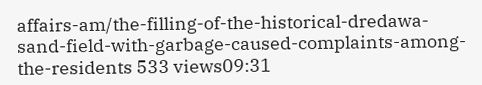affairs-am/the-filling-of-the-historical-dredawa-sand-field-with-garbage-caused-complaints-among-the-residents 533 views09:31